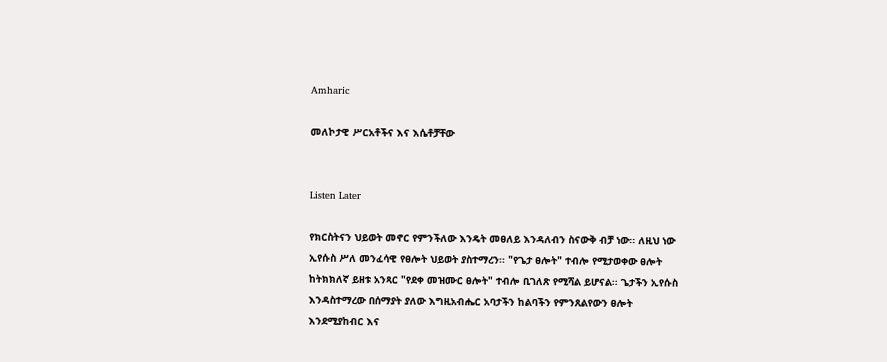Amharic

መለኮታዊ ሥርአቶችና እና እሴቶቻቸው


Listen Later

የክርስትናን ህይወት መኖር የምንችለው እንዴት መፀለይ እንዳለብን ስናውቅ ብቻ ነው፡፡ ለዚህ ነው ኢየሱስ ሥለ መንፈሳዊ የፀሎት ህይወት ያስተማረን፡፡ "የጌታ ፀሎት" ተብሎ የሚታወቀው ፀሎት ከትክክለኛ ይዘቱ አንጻር "የደቀ መዝሙር ፀሎት" ተብሎ ቢገለጽ የሚሻል ይሆናል፡፡ ጌታችን ኢየሱስ እንዳስተማረው በሰማያት ያለው እግዚአብሔር አባታችን ከልባችን የምንጸልየውን ፀሎት እንደሚያከብር እና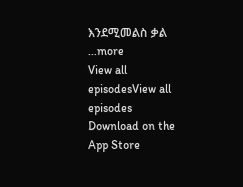እንደሚመልስ ቃል
...more
View all episodesView all episodes
Download on the App Store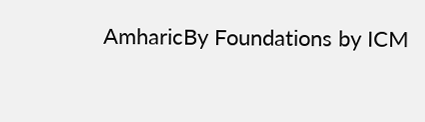AmharicBy Foundations by ICM